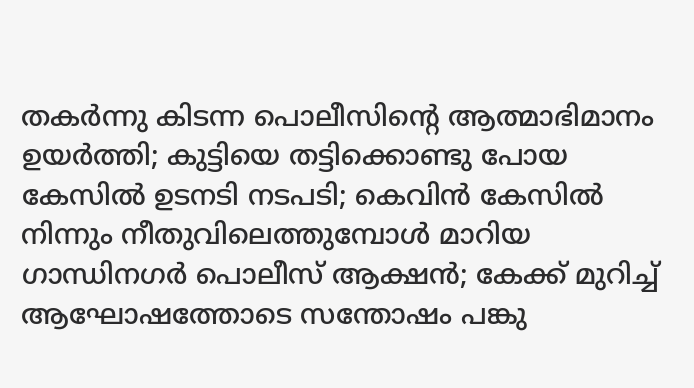തകർന്നു കിടന്ന പൊലീസിന്റെ ആത്മാഭിമാനം ഉയർത്തി; കുട്ടിയെ തട്ടിക്കൊണ്ടു പോയ കേസിൽ ഉടനടി നടപടി; കെവിൻ കേസിൽ നിന്നും നീതുവിലെത്തുമ്പോൾ മാറിയ ഗാന്ധിനഗർ പൊലീസ് ആക്ഷൻ; കേക്ക് മുറിച്ച് ആഘോഷത്തോടെ സന്തോഷം പങ്കു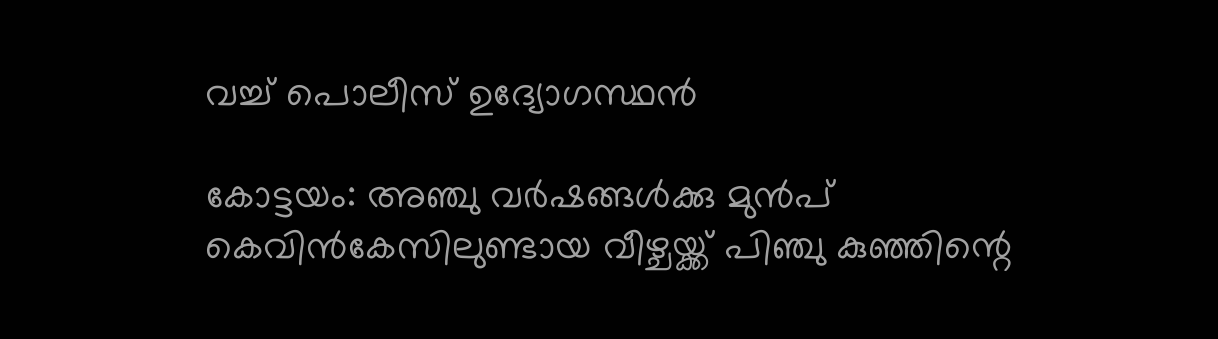വച്ച് പൊലീസ് ഉദ്യോഗസ്ഥൻ

കോട്ടയം: അഞ്ചു വർഷങ്ങൾക്കു മുൻപ് കെവിൻകേസിലുണ്ടായ വീഴ്ചയ്ക്ക് പിഞ്ചു കുഞ്ഞിന്റെ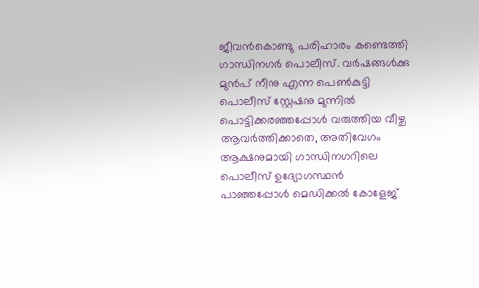ജീവൻകൊണ്ടു പരിഹാരം കണ്ടെത്തി ഗാന്ധിനഗർ പൊലീസ്. വർഷങ്ങൾക്കു മുൻപ് നീനു എന്ന പെൺകുട്ടി പൊലീസ് സ്റ്റേഷനു മുന്നിൽ പൊട്ടിക്കരഞ്ഞപ്പോൾ വരുത്തിയ വീഴ്ച ആവർത്തിക്കാതെ, അതിവേഗം ആക്ഷനുമായി ഗാന്ധിനഗറിലെ പൊലീസ് ഉദ്യോഗസ്ഥൻ പാഞ്ഞപ്പോൾ മെഡിക്കൽ കോളേജ്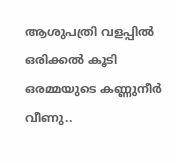ആശുപത്രി വളപ്പിൽ ഒരിക്കൽ കൂടി ഒരമ്മയുടെ കണ്ണുനീർ വീണു..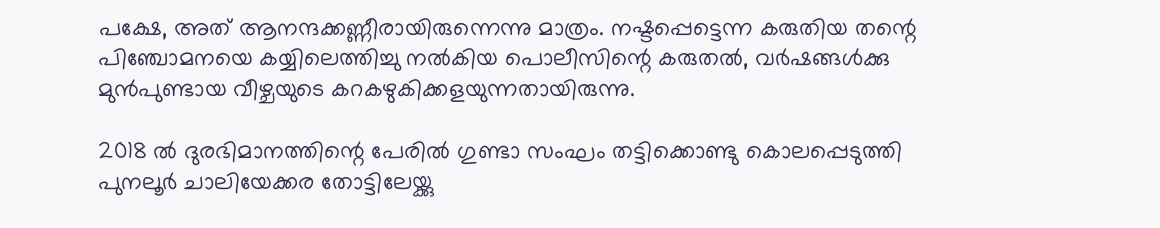പക്ഷേ, അത് ആനന്ദക്കണ്ണീരായിരുന്നെന്നു മാത്രം. നഷ്ടപ്പെട്ടെന്ന കരുതിയ തന്റെ പിഞ്ചോമനയെ കയ്യിലെത്തിച്ചു നൽകിയ പൊലീസിന്റെ കരുതൽ, വർഷങ്ങൾക്കു മുൻപുണ്ടായ വീഴ്ചയുടെ കറകഴുകിക്കളയുന്നതായിരുന്നു.

2018 ൽ ദുരഭിമാനത്തിന്റെ പേരിൽ ഗുണ്ടാ സംഘം തട്ടിക്കൊണ്ടു കൊലപ്പെടുത്തി പുനലൂർ ചാലിയേക്കര തോട്ടിലേയ്ക്കു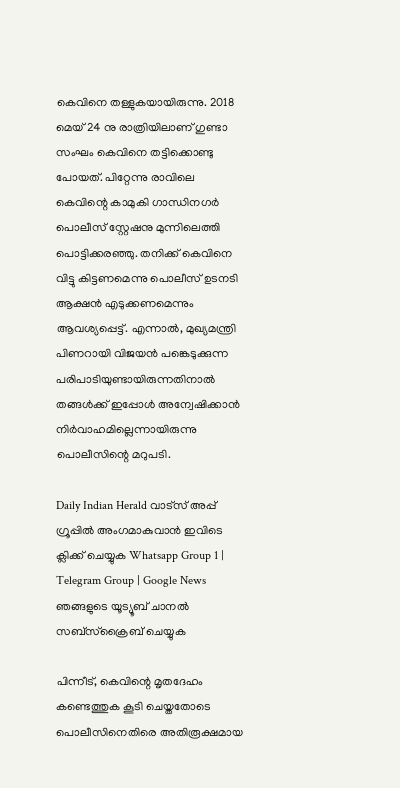കെവിനെ തള്ളുകയായിരുന്നു. 2018 മെയ് 24 നു രാത്രിയിലാണ് ഗുണ്ടാ സംഘം കെവിനെ തട്ടിക്കൊണ്ടു പോയത്. പിറ്റേന്നു രാവിലെ കെവിന്റെ കാമുകി ഗാന്ധിനഗർ പൊലീസ് സ്റ്റേഷനു മുന്നിലെത്തി പൊട്ടിക്കരഞ്ഞു. തനിക്ക് കെവിനെ വിട്ടു കിട്ടണമെന്നു പൊലീസ് ഉടനടി ആക്ഷൻ എടുക്കണമെന്നും ആവശ്യപ്പെട്ട്. എന്നാൽ, മുഖ്യമന്ത്രി പിണറായി വിജയൻ പങ്കെടുക്കുന്ന പരിപാടിയുണ്ടായിരുന്നതിനാൽ തങ്ങൾക്ക് ഇപ്പോൾ അന്വേഷിക്കാൻ നിർവാഹമില്ലെന്നായിരുന്നു പൊലീസിന്റെ മറുപടി.

Daily Indian Herald വാട്സ് അപ്പ് ഗ്രൂപ്പിൽ അംഗമാകുവാൻ ഇവിടെ ക്ലിക്ക് ചെയ്യുക Whatsapp Group 1 | Telegram Group | Google News ഞങ്ങളുടെ യൂട്യൂബ് ചാനൽ സബ്സ്ക്രൈബ് ചെയ്യുക

പിന്നീട്, കെവിന്റെ മൃതദേഹം കണ്ടെത്തുക കൂടി ചെയ്തതോടെ പൊലീസിനെതിരെ അതിരൂക്ഷമായ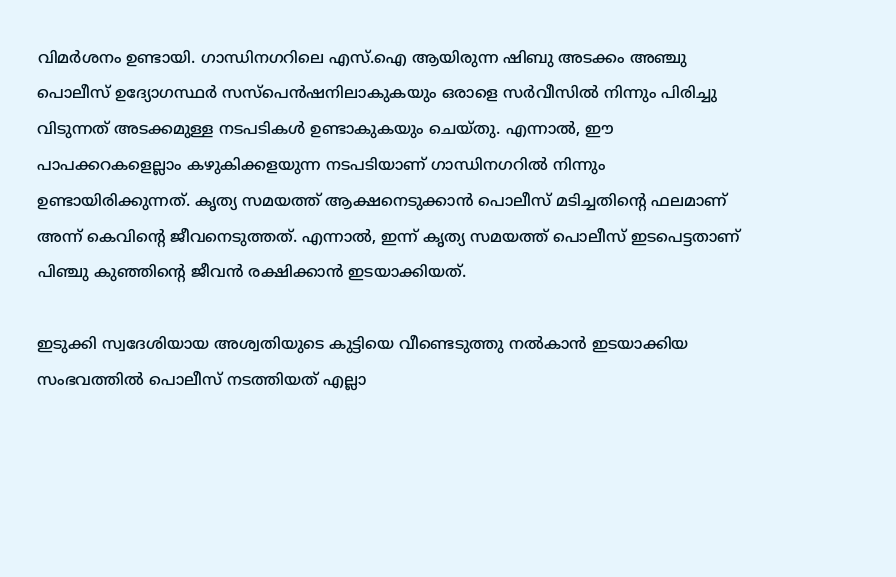വിമർശനം ഉണ്ടായി. ഗാന്ധിനഗറിലെ എസ്.ഐ ആയിരുന്ന ഷിബു അടക്കം അഞ്ചു പൊലീസ് ഉദ്യോഗസ്ഥർ സസ്‌പെൻഷനിലാകുകയും ഒരാളെ സർവീസിൽ നിന്നും പിരിച്ചു വിടുന്നത് അടക്കമുള്ള നടപടികൾ ഉണ്ടാകുകയും ചെയ്തു. എന്നാൽ, ഈ പാപക്കറകളെല്ലാം കഴുകിക്കളയുന്ന നടപടിയാണ് ഗാന്ധിനഗറിൽ നിന്നും ഉണ്ടായിരിക്കുന്നത്. കൃത്യ സമയത്ത് ആക്ഷനെടുക്കാൻ പൊലീസ് മടിച്ചതിന്റെ ഫലമാണ് അന്ന് കെവിന്റെ ജീവനെടുത്തത്. എന്നാൽ, ഇന്ന് കൃത്യ സമയത്ത് പൊലീസ് ഇടപെട്ടതാണ് പിഞ്ചു കുഞ്ഞിന്റെ ജീവൻ രക്ഷിക്കാൻ ഇടയാക്കിയത്.

ഇടുക്കി സ്വദേശിയായ അശ്വതിയുടെ കുട്ടിയെ വീണ്ടെടുത്തു നൽകാൻ ഇടയാക്കിയ സംഭവത്തിൽ പൊലീസ് നടത്തിയത് എല്ലാ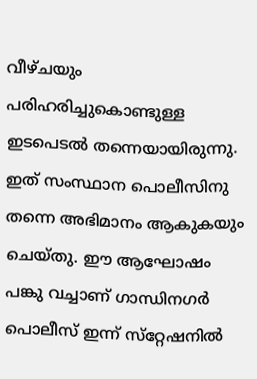വീഴ്ചയും പരിഹരിച്ചുകൊണ്ടുള്ള ഇടപെടൽ തന്നെയായിരുന്നു. ഇത് സംസ്ഥാന പൊലീസിനു തന്നെ അഭിമാനം ആകുകയും ചെയ്തു. ഈ ആഘോഷം പങ്കു വച്ചാണ് ഗാന്ധിനഗർ പൊലീസ് ഇന്ന് സ്‌റ്റേഷനിൽ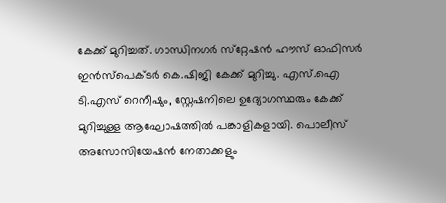കേക്ക് മുറിച്ചത്. ഗാന്ധിനഗർ സ്‌റ്റേഷൻ ഹൗസ് ഓഫിസർ ഇൻസ്‌പെക്ടർ കെ.ഷിജി കേക്ക് മുറിച്ചു. എസ്.ഐ ടി.എസ് റെനീഷും, സ്റ്റേഷനിലെ ഉദ്യോഗസ്ഥരും കേക്ക് മുറിച്ചുള്ള ആഘോഷത്തിൽ പങ്കാളികളായി. പൊലീസ് അസോസിയേഷൻ നേതാക്കളും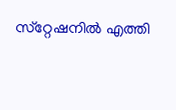സ്‌റ്റേഷനിൽ എത്തി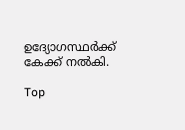ഉദ്യോഗസ്ഥർക്ക് കേക്ക് നൽകി.

Top